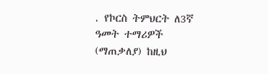. የኮርስ ትምህርት ለ3ኛ ዓመት ተማሪዎች (ማጠቃለያ) ከዚህ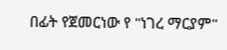በፊት የጀመርነው የ "ነገረ ማርያም"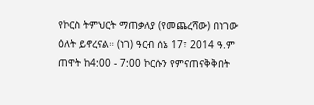የኮርስ ትምህርት ማጠቃለያ (የመጨረሻው) በነገው ዕለት ይኖረናል። (ነገ) ዓርብ ሰኔ 17፣ 2014 ዓ.ም ጠዋት ከ4:00 - 7:00 ኮርሱን የምናጠናቅቅበት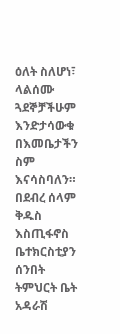ዕለት ስለሆነ፣ ላልሰሙ ጓደኞቻችሁም እንድታሳውቁ በእመቤታችን ስም እናሳስባለን። በደብረ ሰላም ቅዱስ እስጢፋኖስ ቤተክርስቲያን ሰንበት ትምህርት ቤት አዳራሽ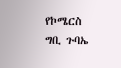የኮሜርስ ግቢ ጉባኤ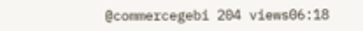@commercegebi 204 views06:18